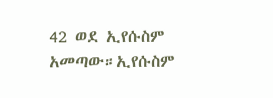42 ወደ ኢየሱስም አመጣው።ኢየሱስም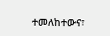ተመለከተውና፣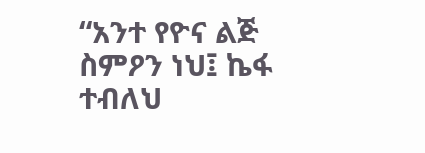“አንተ የዮና ልጅ ስምዖን ነህ፤ ኬፋ ተብለህ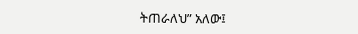ትጠራለህ” አለው፤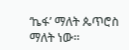‘ኬፋ’ ማለት ጴጥሮስ ማለት ነው።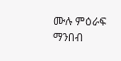ሙሉ ምዕራፍ ማንበብ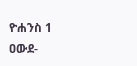ዮሐንስ 1
ዐውደ-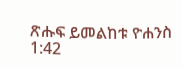ጽሑፍ ይመልከቱ ዮሐንስ 1:42